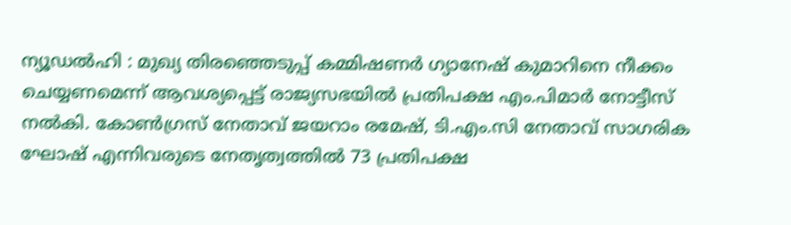ന്യൂഡൽഹി : മുഖ്യ തിരഞ്ഞെടുപ്പ് കമ്മിഷണർ ഗ്യാനേഷ് കുമാറിനെ നീക്കം ചെയ്യണമെന്ന് ആവശ്യപ്പെട്ട് രാജ്യസഭയിൽ പ്രതിപക്ഷ എം.പിമാർ നോട്ടീസ് നൽകി. കോൺഗ്രസ് നേതാവ് ജയറാം രമേഷ്, ടി.എം.സി നേതാവ് സാഗരിക ഘോഷ് എന്നിവരുടെ നേതൃത്വത്തിൽ 73 പ്രതിപക്ഷ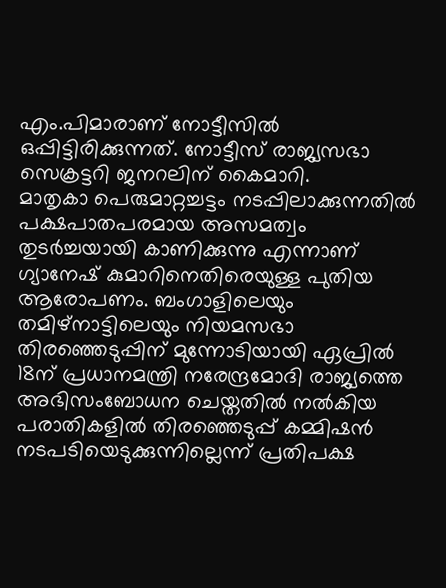എം.പിമാരാണ് നോട്ടീസിൽ ഒപ്പിട്ടിരിക്കുന്നത്. നോട്ടീസ് രാജ്യസഭാ സെക്രട്ടറി ജനറലിന് കൈമാറി.
മാതൃകാ പെരുമാറ്റച്ചട്ടം നടപ്പിലാക്കുന്നതിൽ പക്ഷപാതപരമായ അസമത്വം തുടർച്ചയായി കാണിക്കുന്നു എന്നാണ് ഗ്യാനേഷ് കുമാറിനെതിരെയുള്ള പുതിയ ആരോപണം. ബംഗാളിലെയും തമിഴ്നാട്ടിലെയും നിയമസഭാ തിരഞ്ഞെടുപ്പിന് മുന്നോടിയായി ഏപ്രിൽ 18ന് പ്രധാനമന്ത്രി നരേന്ദ്രമോദി രാജ്യത്തെ അഭിസംബോധന ചെയ്തതിൽ നൽകിയ പരാതികളിൽ തിരഞ്ഞെടുപ്പ് കമ്മിഷൻ നടപടിയെടുക്കുന്നില്ലെന്ന് പ്രതിപക്ഷ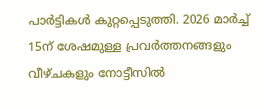പാർട്ടികൾ കുറ്റപ്പെടുത്തി. 2026 മാർച്ച് 15ന് ശേഷമുള്ള പ്രവർത്തനങ്ങളും വീഴ്ചകളും നോട്ടീസിൽ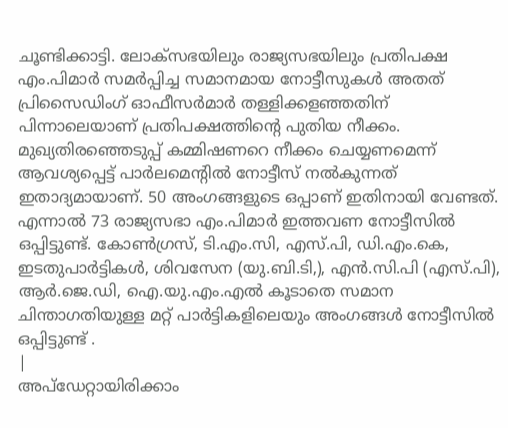ചൂണ്ടിക്കാട്ടി. ലോക്സഭയിലും രാജ്യസഭയിലും പ്രതിപക്ഷ എം.പിമാർ സമർപ്പിച്ച സമാനമായ നോട്ടീസുകൾ അതത് പ്രിസൈഡിംഗ് ഓഫീസർമാർ തള്ളിക്കളഞ്ഞതിന് പിന്നാലെയാണ് പ്രതിപക്ഷത്തിന്റെ പുതിയ നീക്കം.
മുഖ്യതിരഞ്ഞെടുപ്പ് കമ്മിഷണറെ നീക്കം ചെയ്യണമെന്ന് ആവശ്യപ്പെട്ട് പാർലമെന്റിൽ നോട്ടീസ് നൽകുന്നത് ഇതാദ്യമായാണ്. 50 അംഗങ്ങളുടെ ഒപ്പാണ് ഇതിനായി വേണ്ടത്. എന്നാൽ 73 രാജ്യസഭാ എം.പിമാർ ഇത്തവണ നോട്ടീസിൽ ഒപ്പിട്ടുണ്ട്. കോൺഗ്രസ്, ടി.എം.സി, എസ്.പി, ഡി.എം.കെ, ഇടതുപാർട്ടികൾ, ശിവസേന (യു.ബി.ടി,), എൻ.സി.പി (എസ്.പി), ആർ.ജെ.ഡി, ഐ.യു.എം.എൽ കൂടാതെ സമാന ചിന്താഗതിയുള്ള മറ്റ് പാർട്ടികളിലെയും അംഗങ്ങൾ നോട്ടീസിൽ ഒപ്പിട്ടുണ്ട് .
|
അപ്ഡേറ്റായിരിക്കാം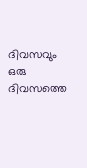ദിവസവും
ഒരു ദിവസത്തെ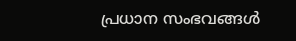പ്രധാന സംഭവങ്ങൾ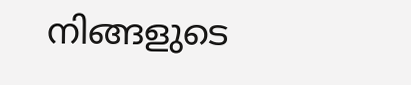നിങ്ങളുടെ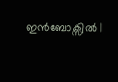ഇൻബോക്സിൽ |